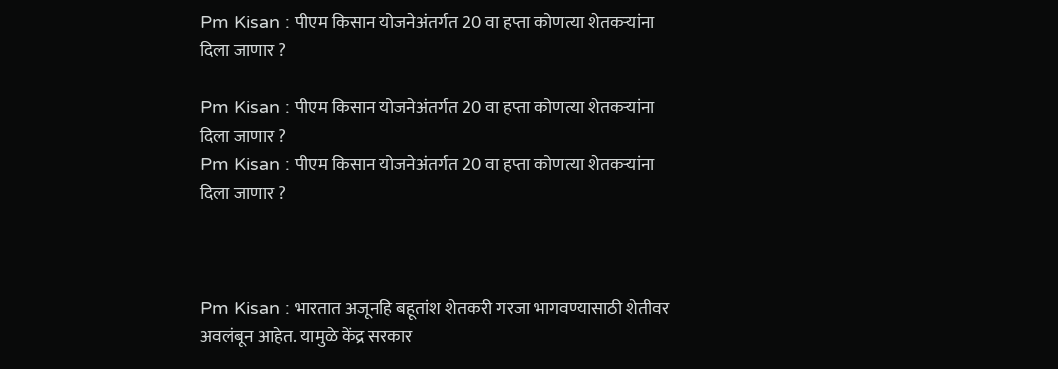Pm Kisan : पीएम किसान योजनेअंतर्गत 20 वा हप्ता कोणत्या शेतकऱ्यांना दिला जाणार ?

Pm Kisan : पीएम किसान योजनेअंतर्गत 20 वा हप्ता कोणत्या शेतकऱ्यांना दिला जाणार ?
Pm Kisan : पीएम किसान योजनेअंतर्गत 20 वा हप्ता कोणत्या शेतकऱ्यांना दिला जाणार ?



Pm Kisan : भारतात अजूनहि बहूतांश शेतकरी गरजा भागवण्यासाठी शेतीवर अवलंबून आहेत. यामुळे केंद्र सरकार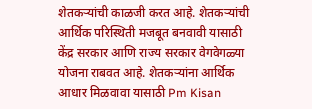शेतकऱ्यांची काळजी करत आहे. शेतकऱ्यांची आर्थिक परिस्थिती मजबूत बनवावी यासाठी केंद्र सरकार आणि राज्य सरकार वेगवेगळ्या योजना राबवत आहे. शेतकऱ्यांन‍ा आर्थ‍िक आधार मिळवावा यासाठी Pm Kisan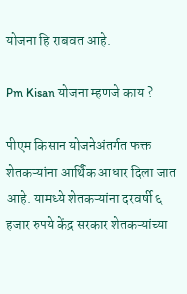योजना हि राबवत आहे.

Pm Kisan योजना म्हणजे काय ?

पीएम किसान योजनेअंतर्गत फक्त शेतकऱ्यांना आर्थ‍िक आधार दिला जात आहे. यामध्ये शेतकऱ्यांना दरवर्षी ६ हजार रुपये केंद्र सरकार शेतकऱ्यांच्या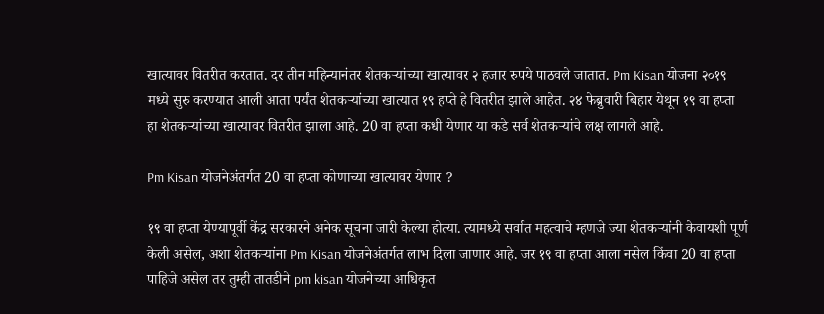खात्यावर वितरीत करतात. दर तीन महिन्यानंतर शेतकऱ्यांच्या खात्यावर २ हजार रुपये पाठवले जातात. Pm Kisan योजना २०१९ मध्ये सुरु करण्यात आली आता पर्यंत शेतकऱ्यांच्या खात्यात १९ हप्ते हे वितरीत झाले आहेत. २४ फेब्रुवारी बिहार येथून १९ वा हप्ता हा शेतकऱ्यांच्या खात्यावर वितरीत झाला आहे. 20 वा हप्ता कधी येणार या कडे सर्व शेतकऱ्यांचे लक्ष लागले आहे.

Pm Kisan योजनेअंतर्गत 20 वा हप्ता कोणाच्या खात्यावर येणार ?

१९ वा हप्ता येण्यापूर्वी केंद्र सरकारने अनेक सूचना जारी केल्या होत्या. त्यामध्ये सर्वात महत्वाचे म्हणजे ज्या शेतकऱ्यांनी केवायशी पूर्ण केली असेल, अशा शेतकऱ्यांना Pm Kisan योजनेअंतर्गत लाभ दिला जाणार आहे. जर १९ वा हप्ता आला नसेल किंवा 20 वा हप्ता पाहिजे असेल तर तुम्ही तातडीने pm kisan योजनेच्या आधिकृत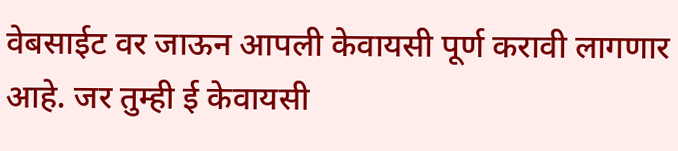वेबसाईट वर जाऊन आपली केवायसी पूर्ण करावी लागणार आहे. जर तुम्ही ई केवायसी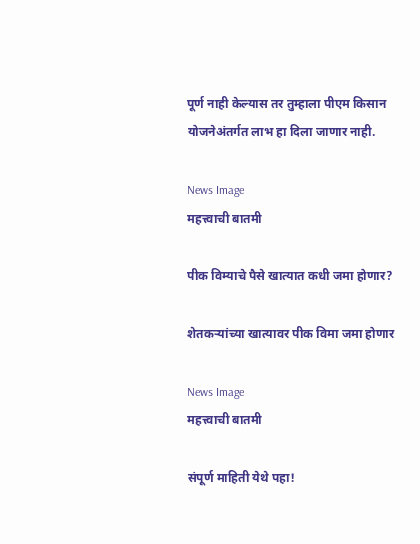पूर्ण नाही केल्यास तर तुम्हाला पीएम किसान योजनेअंतर्गत लाभ हा दिला जाणार नाही.

News Image
महत्त्वाची बातमी

पीक विम्याचे पैसे खात्यात कधी जमा होणार?

शेतकऱ्यांच्या खात्यावर पीक विमा जमा होणार

News Image
महत्त्वाची बातमी

संपूर्ण माहिती येथे पहा!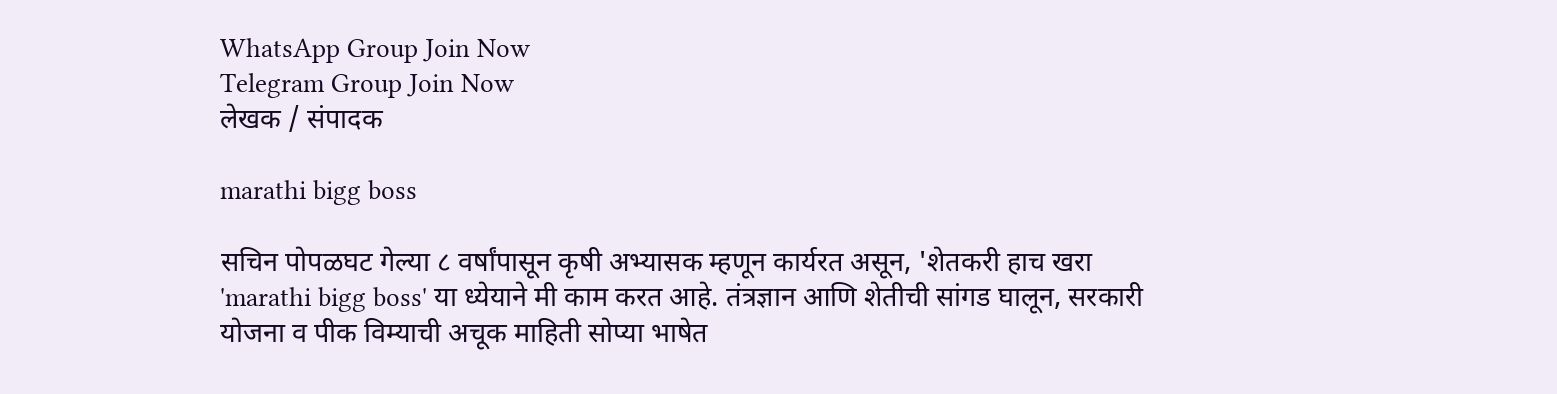WhatsApp Group Join Now
Telegram Group Join Now
लेखक / संपादक

marathi bigg boss

सचिन पोपळघट गेल्या ८ वर्षांपासून कृषी अभ्यासक म्हणून कार्यरत असून, 'शेतकरी हाच खरा 'marathi bigg boss' या ध्येयाने मी काम करत आहे. तंत्रज्ञान आणि शेतीची सांगड घालून, सरकारी योजना व पीक विम्याची अचूक माहिती सोप्या भाषेत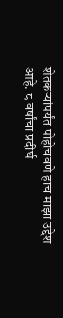शेतकऱ्यांपर्यंत पोहोचवणे हाच माझा उद्देश आहे. ८ वर्षांचा प्रदीर्घ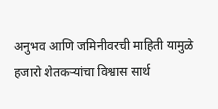अनुभव आणि जमिनीवरची माहिती यामुळे हजारो शेतकऱ्यांचा विश्वास सार्थ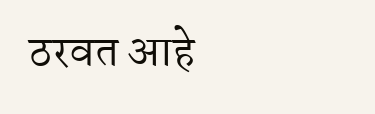ठरवत आहे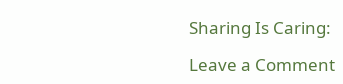Sharing Is Caring:

Leave a Comment